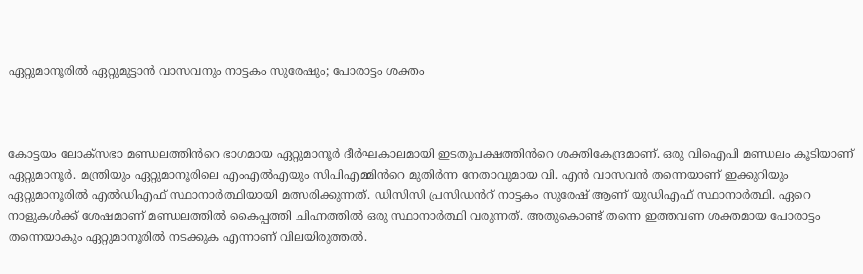ഏറ്റുമാനൂരിൽ ഏറ്റുമുട്ടാൻ വാസവനും നാട്ടകം സുരേഷും; പോരാട്ടം ശക്തം



കോട്ടയം ലോക്‌സഭാ മണ്ഡലത്തിൻറെ ഭാഗമായ ഏറ്റുമാനൂർ ദീർഘകാലമായി ഇടതുപക്ഷത്തിൻറെ ശക്തികേന്ദ്രമാണ്. ഒരു വിഐപി മണ്ഡലം കൂടിയാണ് ഏറ്റുമാനൂർ. മന്ത്രിയും ഏറ്റുമാനൂരിലെ എംഎൽഎയും സിപിഎമ്മിൻറെ മുതിർന്ന നേതാവുമായ വി. എൻ വാസവൻ തന്നെയാണ് ഇക്കുറിയും ഏറ്റുമാനൂരിൽ എൽഡിഎഫ് സ്ഥാനാർത്ഥിയായി മത്സരിക്കുന്നത്. ഡിസിസി പ്രസിഡൻറ് നാട്ടകം സുരേഷ് ആണ് യുഡിഎഫ് സ്ഥാനാർത്ഥി. ഏറെ നാളുകൾക്ക് ശേഷമാണ് മണ്ഡലത്തിൽ കൈപ്പത്തി ചിഹ്നത്തിൽ ഒരു സ്ഥാനാർത്ഥി വരുന്നത്. അതുകൊണ്ട് തന്നെ ഇത്തവണ ശക്തമായ പോരാട്ടം തന്നെയാകും ഏറ്റുമാനൂരിൽ നടക്കുക എന്നാണ് വിലയിരുത്തൽ.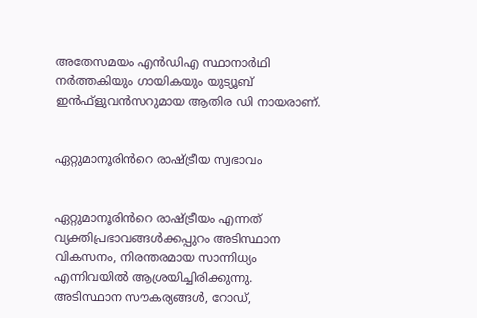അതേസമയം എൻഡിഎ സ്ഥാനാർഥി നർത്തകിയും ഗായികയും യുട്യൂബ് ഇൻഫ്ളുവൻസറുമായ ആതിര ഡി നായരാണ്.


ഏറ്റുമാനൂരിൻറെ രാഷ്ട്രീയ സ്വഭാവം


ഏറ്റുമാനൂരിൻറെ രാഷ്ട്രീയം എന്നത് വ്യക്തിപ്രഭാവങ്ങൾക്കപ്പുറം അടിസ്ഥാന വികസനം, നിരന്തരമായ സാന്നിധ്യം എന്നിവയിൽ ആശ്രയിച്ചിരിക്കുന്നു. അടിസ്ഥാന സൗകര്യങ്ങൾ, റോഡ്,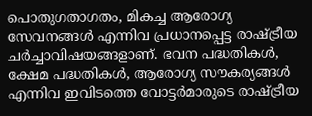പൊതുഗതാഗതം, മികച്ച ആരോഗ്യ സേവനങ്ങൾ എന്നിവ പ്രധാനപ്പെട്ട രാഷ്ട്രീയ ചർച്ചാവിഷയങ്ങളാണ്. ഭവന പദ്ധതികൾ, ക്ഷേമ പദ്ധതികൾ, ആരോഗ്യ സൗകര്യങ്ങൾ എന്നിവ ഇവിടത്തെ വോട്ടർമാരുടെ രാഷ്ട്രീയ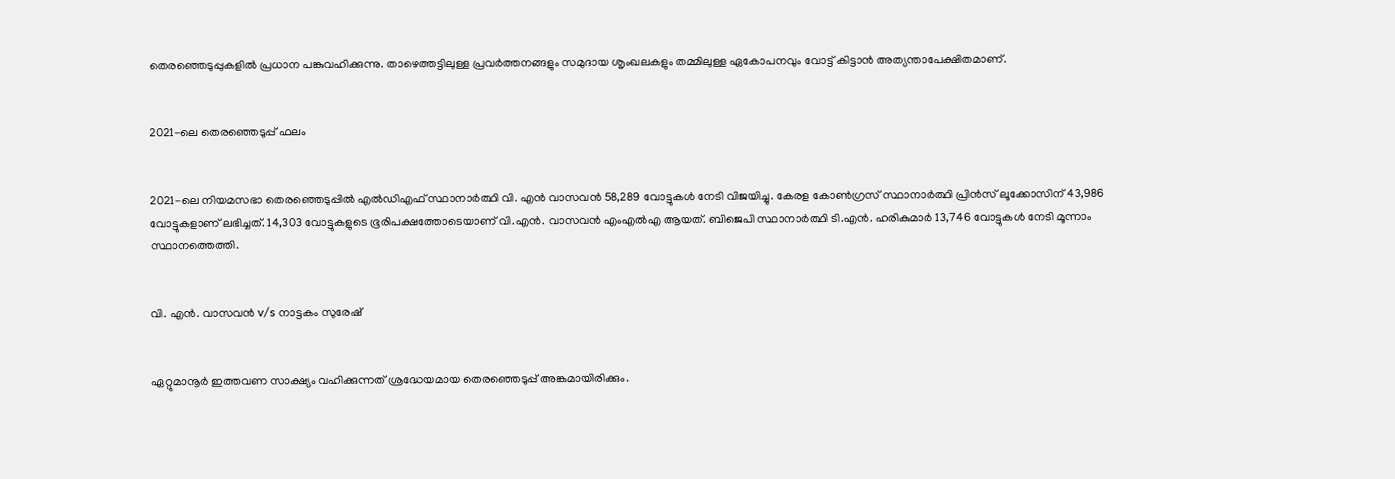തെരഞ്ഞെടുപ്പുകളിൽ പ്രധാന പങ്കുവഹിക്കുന്നു. താഴെത്തട്ടിലുള്ള പ്രവർത്തനങ്ങളും സമുദായ ശൃംഖലകളും തമ്മിലുള്ള ഏകോപനവും വോട്ട് കിട്ടാൻ അത്യന്താപേക്ഷിതമാണ്.


2021-ലെ തെരഞ്ഞെടുപ്പ് ഫലം


2021-ലെ നിയമസഭാ തെരഞ്ഞെടുപ്പിൽ എൽഡിഎഫ് സ്ഥാനാർത്ഥി വി. എൻ വാസവൻ 58,289 വോട്ടുകൾ നേടി വിജയിച്ചു. കേരള കോൺഗ്രസ് സ്ഥാനാർത്ഥി പ്രിൻസ് ലൂക്കോസിന് 43,986 വോട്ടുകളാണ് ലഭിച്ചത്. 14,303 വോട്ടുകളുടെ ഭൂരിപക്ഷത്തോടെയാണ് വി.എൻ. വാസവൻ എംഎൽഎ ആയത്. ബിജെപി സ്ഥാനാർത്ഥി ടി.എൻ. ഹരികുമാർ 13,746 വോട്ടുകൾ നേടി മൂന്നാം സ്ഥാനത്തെത്തി.


വി. എൻ. വാസവൻ v/s നാട്ടകം സുരേഷ്


ഏറ്റുമാനൂർ ഇത്തവണ സാക്ഷ്യം വഹിക്കുന്നത് ശ്രദ്ധേയമായ തെരഞ്ഞെടുപ്പ് അങ്കമായിരിക്കും.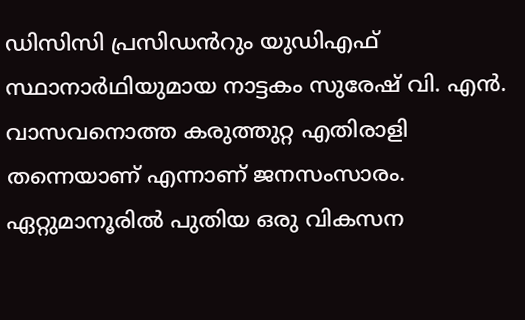ഡിസിസി പ്രസിഡൻറും യുഡിഎഫ്‌ സ്ഥാനാർഥിയുമായ നാട്ടകം സുരേഷ് വി. എൻ. വാസവനൊത്ത കരുത്തുറ്റ എതിരാളി തന്നെയാണ് എന്നാണ് ജനസംസാരം. ഏറ്റുമാനൂരിൽ പുതിയ ഒരു വികസന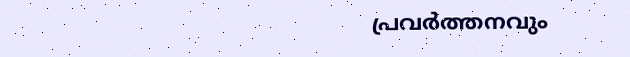പ്രവർത്തനവും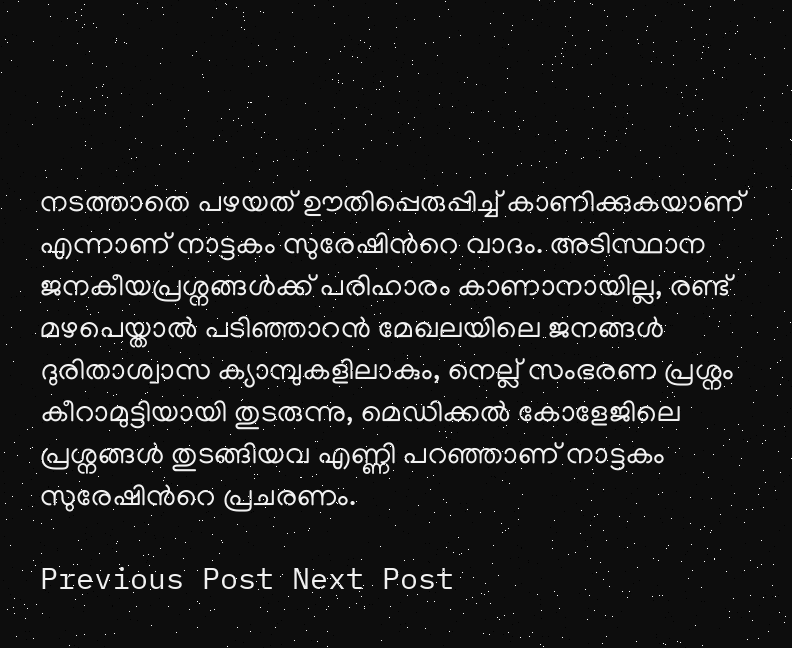നടത്താതെ പഴയത് ഊതിപ്പെരുപ്പിച്ച് കാണിക്കുകയാണ് എന്നാണ് നാട്ടകം സുരേഷിൻറെ വാദം. അടിസ്ഥാന ജനകീയപ്രശ്നങ്ങൾക്ക് പരിഹാരം കാണാനായില്ല, രണ്ട് മഴപെയ്താൽ പടിഞ്ഞാറൻ മേഖലയിലെ ജനങ്ങൾ ദുരിതാശ്വാസ ക്യാമ്പുകളിലാകും, നെല്ല് സംഭരണ പ്രശ്നം കീറാമുട്ടിയായി തുടരുന്നു, മെഡിക്കൽ കോളേജിലെ പ്രശ്നങ്ങൾ തുടങ്ങിയവ എണ്ണി പറഞ്ഞാണ് നാട്ടകം സുരേഷിൻറെ പ്രചരണം.

Previous Post Next Post